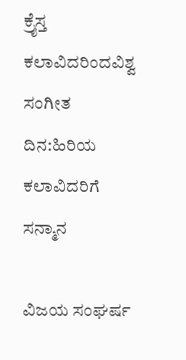ಕ್ರೈಸ್ತ ಕಲಾವಿದರಿಂದವಿಶ್ವ ಸಂಗೀತ ದಿನ:ಹಿರಿಯ ಕಲಾವಿದರಿಗೆ ಸನ್ಮಾನ

ವಿಜಯ ಸಂಘರ್ಷ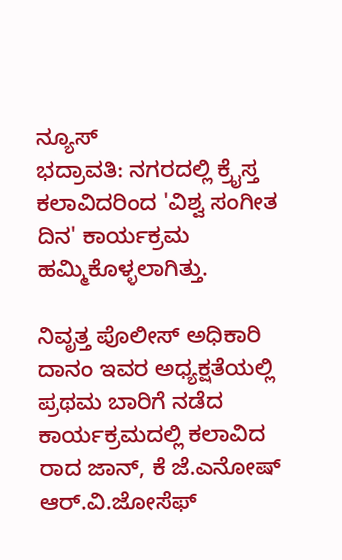ನ್ಯೂಸ್
ಭದ್ರಾವತಿ: ನಗರದಲ್ಲಿ ಕ್ರೈಸ್ತ ಕಲಾವಿದರಿಂದ 'ವಿಶ್ವ ಸಂಗೀತ ದಿನ' ಕಾರ್ಯಕ್ರಮ ಹಮ್ಮಿಕೊಳ್ಳಲಾಗಿತ್ತು.

ನಿವೃತ್ತ ಪೊಲೀಸ್ ಅಧಿಕಾರಿ ದಾನಂ ಇವರ ಅಧ್ಯಕ್ಷತೆಯಲ್ಲಿ ಪ್ರಥಮ ಬಾರಿಗೆ ನಡೆದ ಕಾರ್ಯಕ್ರಮದಲ್ಲಿ ಕಲಾವಿದ ರಾದ ಜಾನ್, ಕೆ ಜೆ.ಎನೋಷ್ ಆರ್.ವಿ.ಜೋಸೆಫ್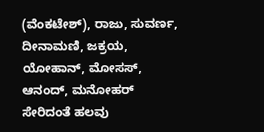(ವೆಂಕಟೇಶ್), ರಾಜು, ಸುವರ್ಣ, ದೀನಾಮಣಿ, ಜಕ್ರಯ, ಯೋಹಾನ್, ಮೋಸಸ್, ಆನಂದ್, ಮನೋಹರ್ ಸೇರಿದಂತೆ ಹಲವು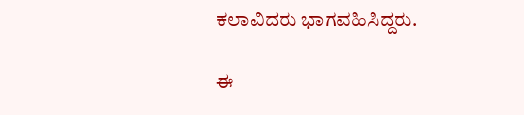ಕಲಾವಿದರು ಭಾಗವಹಿಸಿದ್ದರು.

ಈ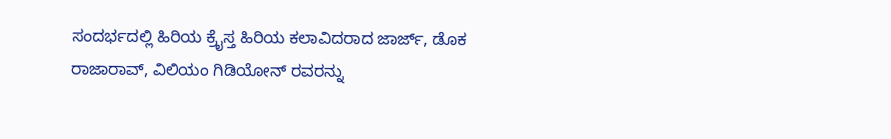ಸಂದರ್ಭದಲ್ಲಿ ಹಿರಿಯ ಕ್ರೈಸ್ತ ಹಿರಿಯ ಕಲಾವಿದರಾದ ಜಾರ್ಜ್, ಡೊಕ ರಾಜಾರಾವ್, ವಿಲಿಯಂ ಗಿಡಿಯೋನ್ ರವರನ್ನು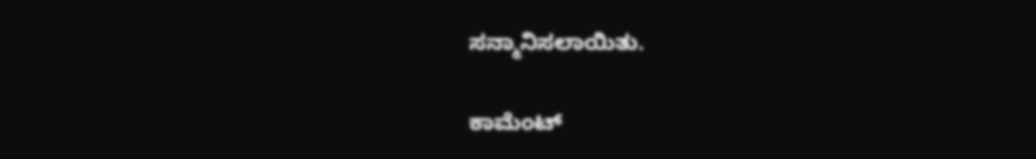ಸನ್ಮಾನಿಸಲಾಯಿತು.

ಕಾಮೆಂಟ್‌‌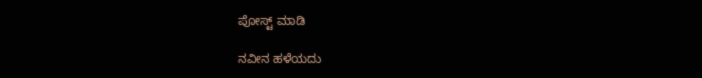ಪೋಸ್ಟ್‌ ಮಾಡಿ

ನವೀನ ಹಳೆಯದು